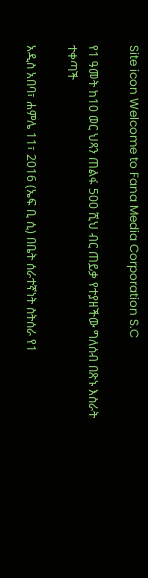Site icon Welcome to Fana Media Corporation S.C

የ1 ዓመት ከ10 ወር ህጻን ጠልፋ 500 ሺህ ብር ጠይቃ የተያዘችው ግለሰብ በጽኑ እስራት ተቀጣች

አዲስ አበባ፣ ሐምሌ 11፣ 2016 (ኤፍ ቢ ሲ) በቤት ሰራተኛነት ስትሰራ የ1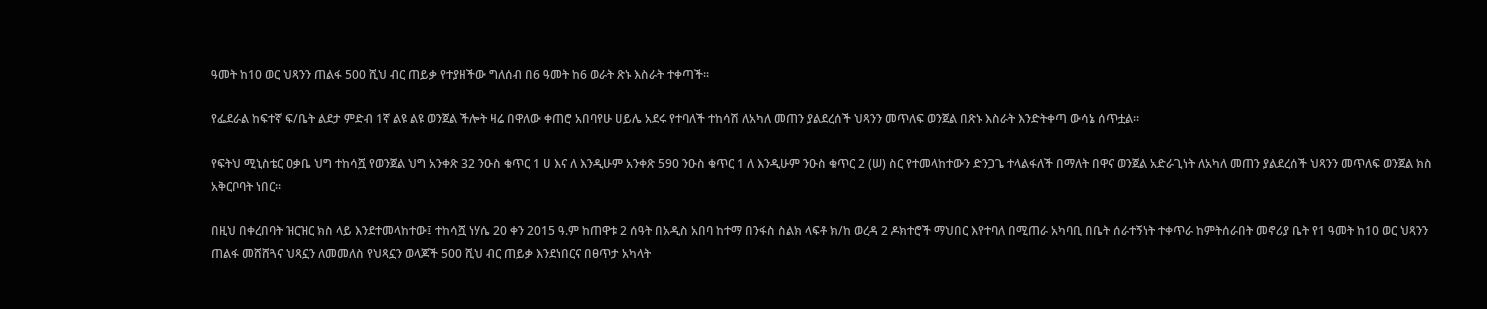ዓመት ከ10 ወር ህጻንን ጠልፋ 500 ሺህ ብር ጠይቃ የተያዘችው ግለሰብ በ6 ዓመት ከ6 ወራት ጽኑ እስራት ተቀጣች።

የፌደራል ከፍተኛ ፍ/ቤት ልደታ ምድብ 1ኛ ልዩ ልዩ ወንጀል ችሎት ዛሬ በዋለው ቀጠሮ አበባየሁ ሀይሌ አደሩ የተባለች ተከሳሽ ለአካለ መጠን ያልደረሰች ህጻንን መጥለፍ ወንጀል በጽኑ እስራት እንድትቀጣ ውሳኔ ሰጥቷል።

የፍትህ ሚኒስቴር ዐቃቤ ህግ ተከሳሿ የወንጀል ህግ አንቀጽ 32 ንዑስ ቁጥር 1 ሀ እና ለ እንዲሁም አንቀጽ 590 ንዑስ ቁጥር 1 ለ እንዲሁም ንዑስ ቁጥር 2 (ሠ) ስር የተመላከተውን ድንጋጌ ተላልፋለች በማለት በዋና ወንጀል አድራጊነት ለአካለ መጠን ያልደረሰች ህጻንን መጥለፍ ወንጀል ክስ አቅርቦባት ነበር።

በዚህ በቀረበባት ዝርዝር ክስ ላይ እንደተመላከተው፤ ተከሳሿ ነሃሴ 20 ቀን 2015 ዓ.ም ከጠዋቱ 2 ሰዓት በአዲስ አበባ ከተማ በንፋስ ስልክ ላፍቶ ክ/ከ ወረዳ 2 ዶክተሮች ማህበር እየተባለ በሚጠራ አካባቢ በቤት ሰራተኝነት ተቀጥራ ከምትሰራበት መኖሪያ ቤት የ1 ዓመት ከ10 ወር ህጻንን ጠልፋ መሸሸጓና ህጻኗን ለመመለስ የህጻኗን ወላጆች 500 ሺህ ብር ጠይቃ እንደነበርና በፀጥታ አካላት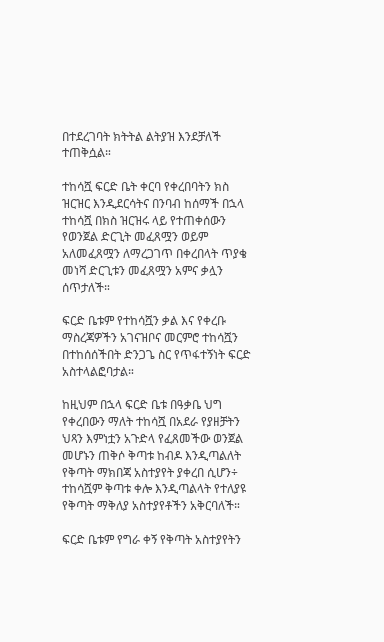በተደረገባት ክትትል ልትያዝ እንደቻለች ተጠቅሷል።

ተከሳሿ ፍርድ ቤት ቀርባ የቀረበባትን ክስ ዝርዝር እንዲደርሳትና በንባብ ከሰማች በኋላ ተከሳሿ በክስ ዝርዝሩ ላይ የተጠቀሰውን የወንጀል ድርጊት መፈጸሟን ወይም አለመፈጸሟን ለማረጋገጥ በቀረበላት ጥያቄ መነሻ ድርጊቱን መፈጸሟን አምና ቃሏን ሰጥታለች።

ፍርድ ቤቱም የተከሳሿን ቃል እና የቀረቡ ማስረጃዎችን አገናዝቦና መርምሮ ተከሳሿን በተከሰሰችበት ድንጋጌ ስር የጥፋተኝነት ፍርድ አስተላልፎባታል።

ከዚህም በኋላ ፍርድ ቤቱ በዓቃቤ ህግ የቀረበውን ማለት ተከሳሿ በአደራ የያዘቻትን ህጻን እምነቷን አጉድላ የፈጸመችው ወንጀል መሆኑን ጠቅሶ ቅጣቱ ከብዶ እንዲጣልለት የቅጣት ማክበጃ አስተያየት ያቀረበ ሲሆን÷ ተከሳሿም ቅጣቱ ቀሎ እንዲጣልላት የተለያዩ የቅጣት ማቅለያ አስተያየቶችን አቅርባለች።

ፍርድ ቤቱም የግራ ቀኝ የቅጣት አስተያየትን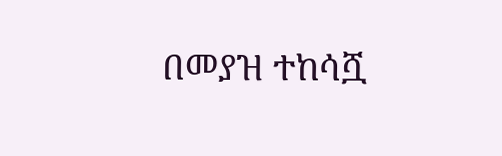በመያዝ ተከሳሿ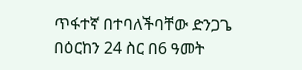ጥፋተኛ በተባለችባቸው ድንጋጌ በዕርከን 24 ስር በ6 ዓመት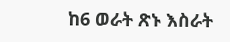ከ6 ወራት ጽኑ እስራት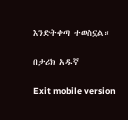እንድትቀጣ ተወስኗል።

በታሪክ አዱኛ

Exit mobile version